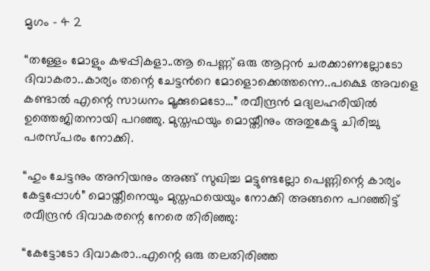മൃഗം – 4 2

“തള്ളേം മോളും കഴപ്പികളാ..ആ പെണ്ണ് ഒരു ആറ്റന്‍ ചരക്കാണല്ലോടോ ദിവാകരാ..കാര്യം തന്റെ ചേട്ടന്‍റെ മോളൊക്കെത്തന്നെ..പക്ഷെ അവളെ കണ്ടാല്‍ എന്റെ സാധനം മൂക്കുമെടോ…” രവീന്ദ്രന്‍ മദ്യലഹരിയില്‍ ഉത്തെജിതനായി പറഞ്ഞു. മുസ്തഫയും മൊയ്തീനും അതുകേട്ടു ചിരിച്ചു പരസ്പരം നോക്കി.

“ഹും ചേട്ടനും അനിയനും അങ്ങ് സുഖിച്ച മട്ടുണ്ടല്ലോ പെണ്ണിന്റെ കാര്യം കേട്ടപ്പോള്‍” മൊയ്തീനെയും മുസ്തഫയെയും നോക്കി അങ്ങനെ പറഞ്ഞിട്ട് രവീന്ദ്രന്‍ ദിവാകരന്റെ നേരെ തിരിഞ്ഞു:

“കേട്ടോടോ ദിവാകരാ..എന്റെ ഒരു തലതിരിഞ്ഞ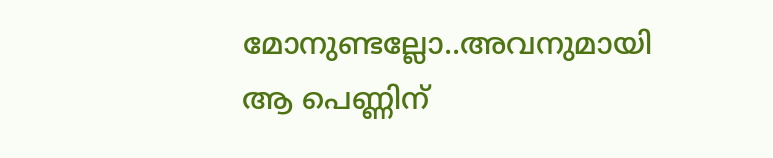മോനുണ്ടല്ലോ..അവനുമായി ആ പെണ്ണിന്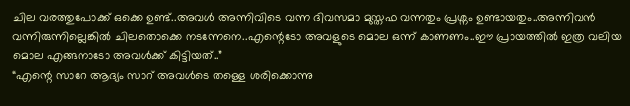ചില വരത്തുപോക്ക് ഒക്കെ ഉണ്ട്..അവള്‍ അന്നിവിടെ വന്ന ദിവസമാ മുസ്തഫ വന്നതും പ്രശ്നം ഉണ്ടായതും..അന്നിവന്‍ വന്നിരുന്നില്ലെങ്കില്‍ ചിലതൊക്കെ നടന്നേനെ..എന്റെടോ അവളുടെ മൊല ഒന്ന് കാണണം..ഈ പ്രായത്തില്‍ ഇത്ര വലിയ മൊല എങ്ങനാടോ അവള്‍ക്ക് കിട്ടിയത്..”
“എന്റെ സാറേ ആദ്യം സാറ് അവള്‍ടെ തള്ളെ ശരിക്കൊന്നു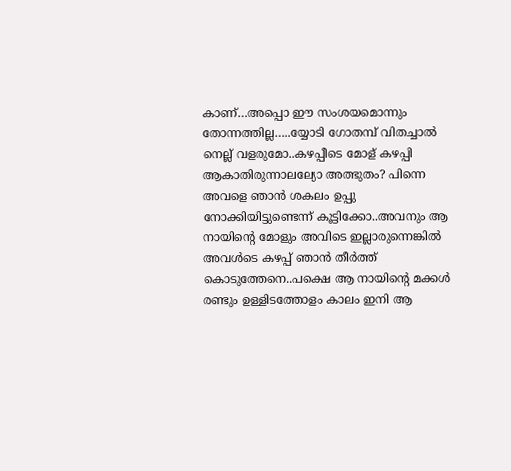കാണ്…അപ്പൊ ഈ സംശയമൊന്നും തോന്നത്തില്ല…..യ്യോടി ഗോതമ്പ് വിതച്ചാല്‍ നെല്ല് വളരുമോ..കഴപ്പീടെ മോള് കഴപ്പി ആകാതിരുന്നാലല്യോ അത്ഭുതം? പിന്നെ അവളെ ഞാന്‍ ശകലം ഉപ്പു നോക്കിയിട്ടുണ്ടെന്ന് കൂട്ടിക്കോ..അവനും ആ നായിന്റെ മോളും അവിടെ ഇല്ലാരുന്നെങ്കില്‍ അവള്‍ടെ കഴപ്പ് ഞാന്‍ തീര്‍ത്ത് കൊടുത്തേനെ..പക്ഷെ ആ നായിന്റെ മക്കള്‍ രണ്ടും ഉള്ളിടത്തോളം കാലം ഇനി ആ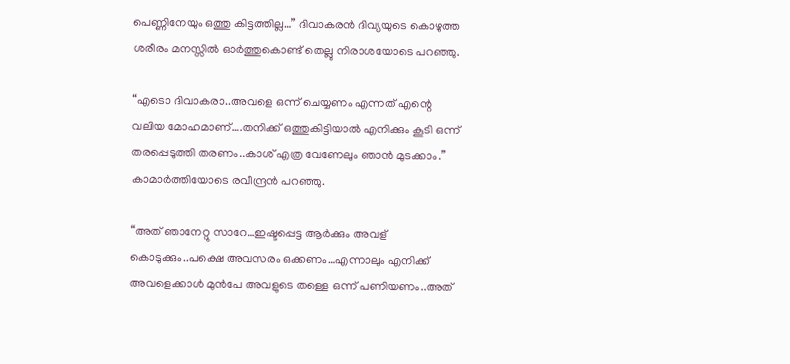പെണ്ണിനേയും ഒത്തു കിട്ടത്തില്ല…” ദിവാകരന്‍ ദിവ്യയുടെ കൊഴുത്ത ശരീരം മനസ്സില്‍ ഓര്‍ത്തുകൊണ്ട് തെല്ലു നിരാശയോടെ പറഞ്ഞു.

“എടൊ ദിവാകരാ..അവളെ ഒന്ന് ചെയ്യണം എന്നത് എന്റെ വലിയ മോഹമാണ്….തനിക്ക് ഒത്തുകിട്ടിയാല്‍ എനിക്കും കൂടി ഒന്ന് തരപ്പെടുത്തി തരണം..കാശ് എത്ര വേണേലും ഞാന്‍ മുടക്കാം.” കാമാര്‍ത്തിയോടെ രവീന്ദ്രന്‍ പറഞ്ഞു.

“അത് ഞാനേറ്റു സാറേ…ഇഷ്ടപ്പെട്ട ആര്‍ക്കും അവള് കൊടുക്കും..പക്ഷെ അവസരം ഒക്കണം…എന്നാലും എനിക്ക് അവളെക്കാള്‍ മുന്‍പേ അവളുടെ തള്ളെ ഒന്ന് പണിയണം..അത്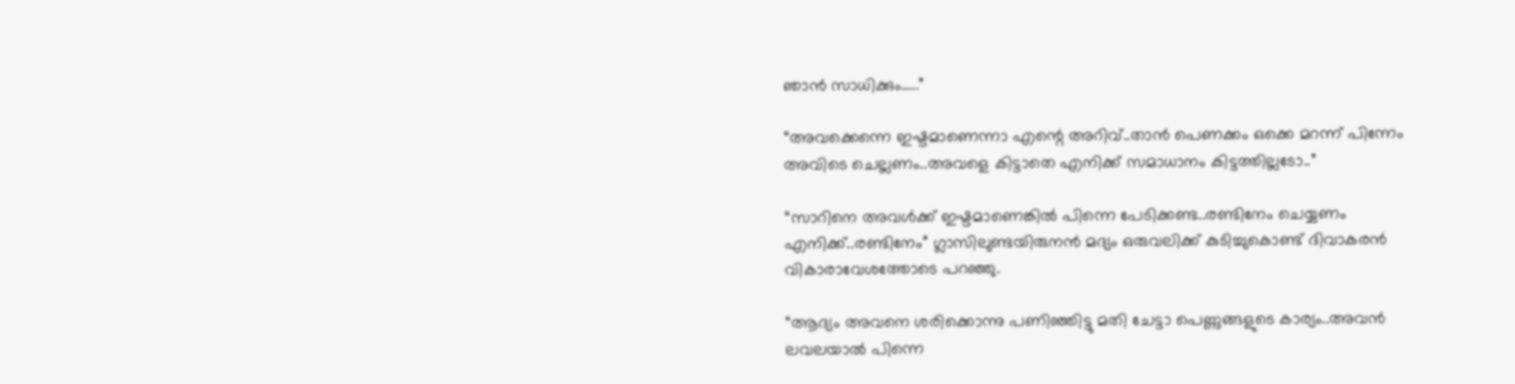ഞാന്‍ സാധിക്കും…..”

“അവക്കെന്നെ ഇഷ്ടമാണെന്നാ എന്റെ അറിവ്..താന്‍ പെണക്കം ഒക്കെ മറന്ന് പിന്നേം അവിടെ ചെല്ലണം..അവളെ കിട്ടാതെ എനിക്ക് സമാധാനം കിട്ടത്തില്ലടോ..”

“സാറിനെ അവള്‍ക്ക് ഇഷ്ടമാണെങ്കില്‍ പിന്നെ പേടിക്കണ്ട..രണ്ടിനേം ചെയ്യണം എനിക്ക്..രണ്ടിനേം” ഗ്ലാസിലുണ്ടയിരുനന്‍ മദ്യം ഒരുവലിക്ക് കുടിച്ചുകൊണ്ട് ദിവാകരന്‍ വികാരാവേശത്തോടെ പറഞ്ഞു.

“ആദ്യം അവനെ ശരിക്കൊന്നു പണിഞ്ഞിട്ടു മതി ചേട്ടാ പെണ്ണുങ്ങളുടെ കാര്യം..അവന്‍ ലവലയാല്‍ പിന്നെ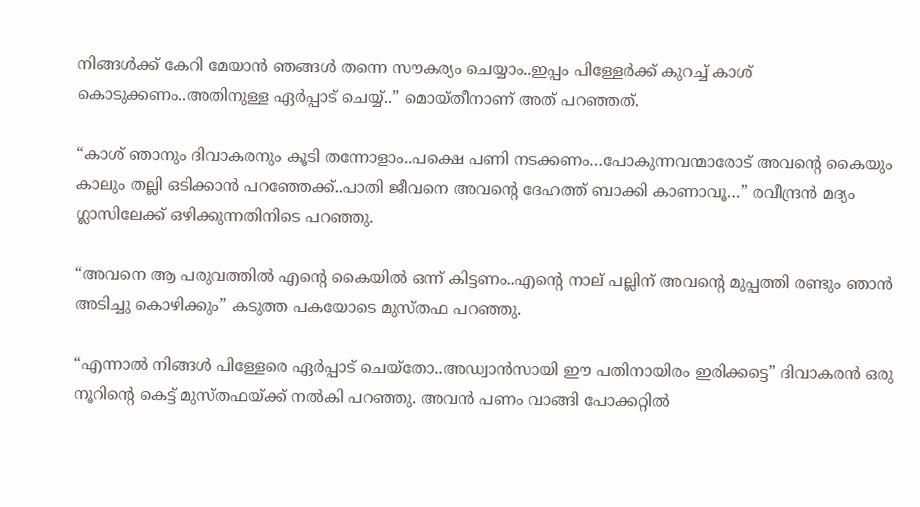നിങ്ങള്‍ക്ക് കേറി മേയാന്‍ ഞങ്ങള്‍ തന്നെ സൗകര്യം ചെയ്യാം..ഇപ്പം പിള്ളേര്‍ക്ക് കുറച്ച് കാശ് കൊടുക്കണം..അതിനുള്ള ഏര്‍പ്പാട് ചെയ്യ്‌..” മൊയ്തീനാണ് അത് പറഞ്ഞത്.

“കാശ് ഞാനും ദിവാകരനും കൂടി തന്നോളാം..പക്ഷെ പണി നടക്കണം…പോകുന്നവന്മാരോട് അവന്റെ കൈയും കാലും തല്ലി ഒടിക്കാന്‍ പറഞ്ഞേക്ക്..പാതി ജീവനെ അവന്റെ ദേഹത്ത് ബാക്കി കാണാവൂ…” രവീന്ദ്രന്‍ മദ്യം ഗ്ലാസിലേക്ക് ഒഴിക്കുന്നതിനിടെ പറഞ്ഞു.

“അവനെ ആ പരുവത്തില്‍ എന്റെ കൈയില്‍ ഒന്ന് കിട്ടണം..എന്റെ നാല് പല്ലിന് അവന്റെ മുപ്പത്തി രണ്ടും ഞാന്‍ അടിച്ചു കൊഴിക്കും” കടുത്ത പകയോടെ മുസ്തഫ പറഞ്ഞു.

“എന്നാല്‍ നിങ്ങള്‍ പിള്ളേരെ ഏര്‍പ്പാട് ചെയ്തോ..അഡ്വാന്‍സായി ഈ പതിനായിരം ഇരിക്കട്ടെ” ദിവാകരന്‍ ഒരു നൂറിന്റെ കെട്ട് മുസ്തഫയ്ക്ക് നല്‍കി പറഞ്ഞു. അവന്‍ പണം വാങ്ങി പോക്കറ്റില്‍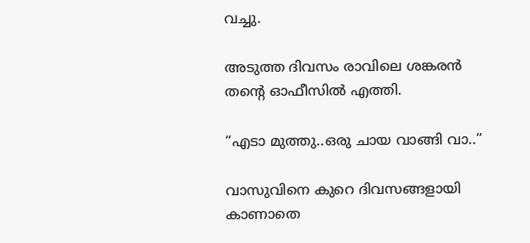വച്ചു.

അടുത്ത ദിവസം രാവിലെ ശങ്കരന്‍ തന്റെ ഓഫീസില്‍ എത്തി.

“എടാ മുത്തു..ഒരു ചായ വാങ്ങി വാ..”

വാസുവിനെ കുറെ ദിവസങ്ങളായി കാണാതെ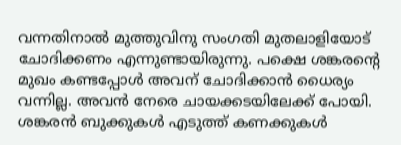വന്നതിനാല്‍ മുത്തുവിനു സംഗതി മുതലാളിയോട് ചോദിക്കണം എന്നുണ്ടായിരുന്നു. പക്ഷെ ശങ്കരന്റെ മുഖം കണ്ടപ്പോള്‍ അവന് ചോദിക്കാന്‍ ധൈര്യം വന്നില്ല. അവന്‍ നേരെ ചായക്കടയിലേക്ക് പോയി. ശങ്കരന്‍ ബുക്കുകള്‍ എടുത്ത് കണക്കുകള്‍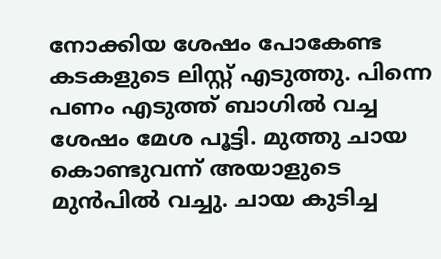നോക്കിയ ശേഷം പോകേണ്ട കടകളുടെ ലിസ്റ്റ് എടുത്തു. പിന്നെ പണം എടുത്ത് ബാഗില്‍ വച്ച ശേഷം മേശ പൂട്ടി. മുത്തു ചായ കൊണ്ടുവന്ന് അയാളുടെ മുന്‍പില്‍ വച്ചു. ചായ കുടിച്ച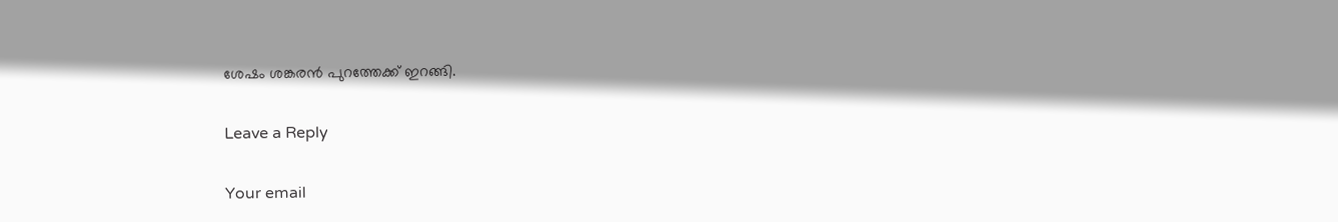ശേഷം ശങ്കരന്‍ പുറത്തേക്ക് ഇറങ്ങി.

Leave a Reply

Your email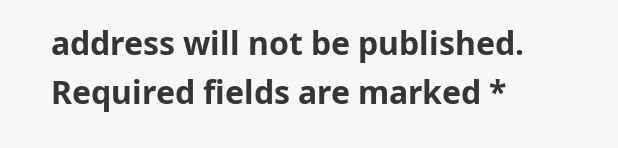address will not be published. Required fields are marked *